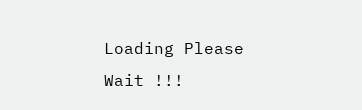Loading Please Wait !!!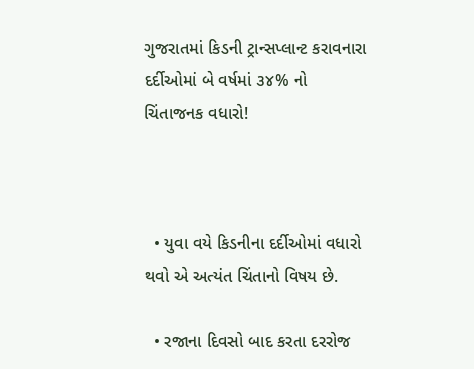ગુજરાતમાં કિડની ટ્રાન્સપ્લાન્ટ કરાવનારા દર્દીઓમાં બે વર્ષમાં ૩૪% નો ચિંતાજનક વધારો!



  • યુવા વયે કિડનીના દર્દીઓમાં વધારો થવો એ અત્યંત ચિંતાનો વિષય છે.

  • રજાના દિવસો બાદ કરતા દરરોજ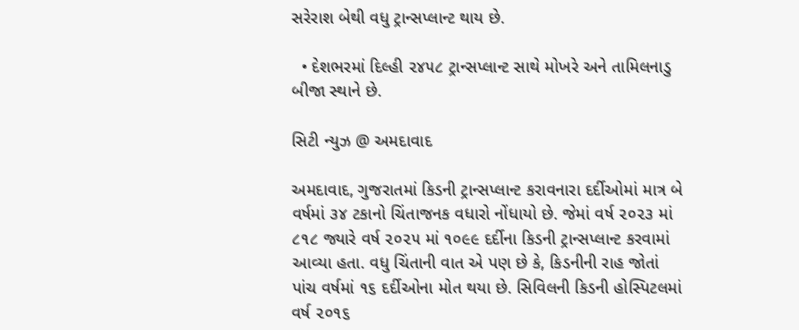સરેરાશ બેથી વધુ ટ્રાન્સપ્લાન્ટ થાય છે.

  • દેશભરમાં દિલ્હી ૨૪૫૮ ટ્રાન્સપ્લાન્ટ સાથે મોખરે અને તામિલનાડુ બીજા સ્થાને છે.

સિટી ન્યુઝ @ અમદાવાદ

અમદાવાદ, ગુજરાતમાં કિડની ટ્રાન્સપ્લાન્ટ કરાવનારા દર્દીઓમાં માત્ર બે વર્ષમાં ૩૪ ટકાનો ચિંતાજનક વધારો નોંધાયો છે. જેમાં વર્ષ ૨૦૨૩ માં ૮૧૮ જ્યારે વર્ષ ૨૦૨૫ માં ૧૦૯૯ દર્દીના કિડની ટ્રાન્સપ્લાન્ટ કરવામાં આવ્યા હતા. વધુ ચિંતાની વાત એ પણ છે કે, કિડનીની રાહ જોતાં પાંચ વર્ષમાં ૧૬ દર્દીઓના મોત થયા છે. સિવિલની કિડની હોસ્પિટલમાં વર્ષ ૨૦૧૬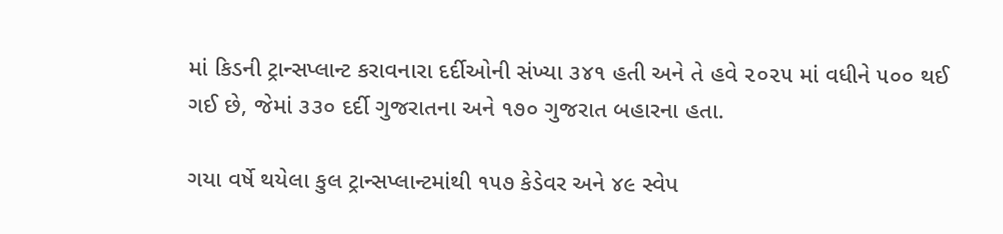માં કિડની ટ્રાન્સપ્લાન્ટ કરાવનારા દર્દીઓની સંખ્યા ૩૪૧ હતી અને તે હવે ૨૦૨૫ માં વધીને ૫૦૦ થઈ ગઈ છે, જેમાં ૩૩૦ દર્દી ગુજરાતના અને ૧૭૦ ગુજરાત બહારના હતા.

ગયા વર્ષે થયેલા કુલ ટ્રાન્સપ્લાન્ટમાંથી ૧૫૭ કેડેવર અને ૪૯ સ્વેપ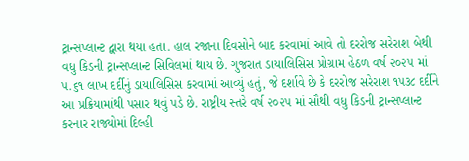ટ્રાન્સપ્લાન્ટ દ્વારા થયા હતા. હાલ રજાના દિવસોને બાદ કરવામાં આવે તો દરરોજ સરેરાશ બેથી વધુ કિડની ટ્રાન્સપ્લાન્ટ સિવિલમાં થાય છે. ગુજરાત ડાયાલિસિસ પ્રોગ્રામ હેઠળ વર્ષ ૨૦૨૫ માં ૫.૬૧ લાખ દર્દીનું ડાયાલિસિસ કરવામાં આવ્યું હતું, જે દર્શાવે છે કે દરરોજ સરેરાશ ૧૫૩૮ દર્દીને આ પ્રક્રિયામાંથી પસાર થવું પડે છે. રાષ્ટ્રીય સ્તરે વર્ષ ૨૦૨૫ માં સૌથી વધુ કિડની ટ્રાન્સપ્લાન્ટ કરનાર રાજ્યોમાં દિલ્હી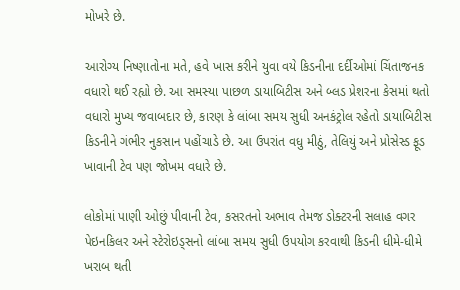મોખરે છે.

આરોગ્ય નિષ્ણાતોના મતે, હવે ખાસ કરીને યુવા વયે કિડનીના દર્દીઓમાં ચિંતાજનક વધારો થઈ રહ્યો છે. આ સમસ્યા પાછળ ડાયાબિટીસ અને બ્લડ પ્રેશરના કેસમાં થતો વધારો મુખ્ય જવાબદાર છે, કારણ કે લાંબા સમય સુધી અનકંટ્રોલ રહેતો ડાયાબિટીસ કિડનીને ગંભીર નુકસાન પહોંચાડે છે. આ ઉપરાંત વધુ મીઠું, તેલિયું અને પ્રોસેસ્ડ ફૂડ ખાવાની ટેવ પણ જોખમ વધારે છે.

લોકોમાં પાણી ઓછું પીવાની ટેવ, કસરતનો અભાવ તેમજ ડોક્ટરની સલાહ વગર પેઇનકિલર અને સ્ટેરોઇડ્સનો લાંબા સમય સુધી ઉપયોગ કરવાથી કિડની ધીમે-ધીમે ખરાબ થતી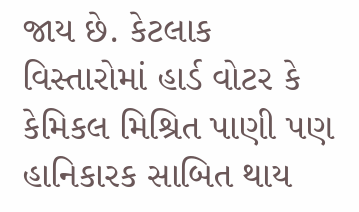જાય છે. કેટલાક વિસ્તારોમાં હાર્ડ વોટર કે કેમિકલ મિશ્રિત પાણી પણ હાનિકારક સાબિત થાય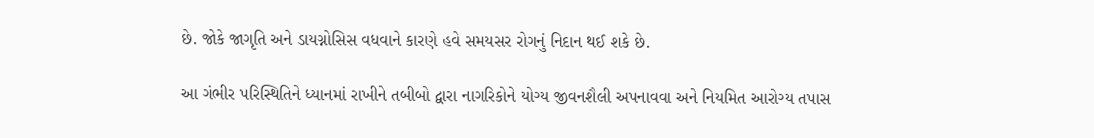છે. જોકે જાગૃતિ અને ડાયગ્નોસિસ વધવાને કારણે હવે સમયસર રોગનું નિદાન થઈ શકે છે.

આ ગંભીર પરિસ્થિતિને ધ્યાનમાં રાખીને તબીબો દ્વારા નાગરિકોને યોગ્ય જીવનશૈલી અપનાવવા અને નિયમિત આરોગ્ય તપાસ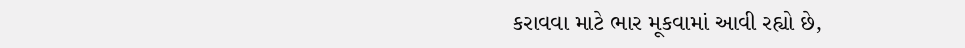કરાવવા માટે ભાર મૂકવામાં આવી રહ્યો છે,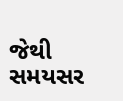જેથી સમયસર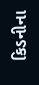કિડનીના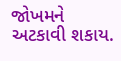જોખમને અટકાવી શકાય.